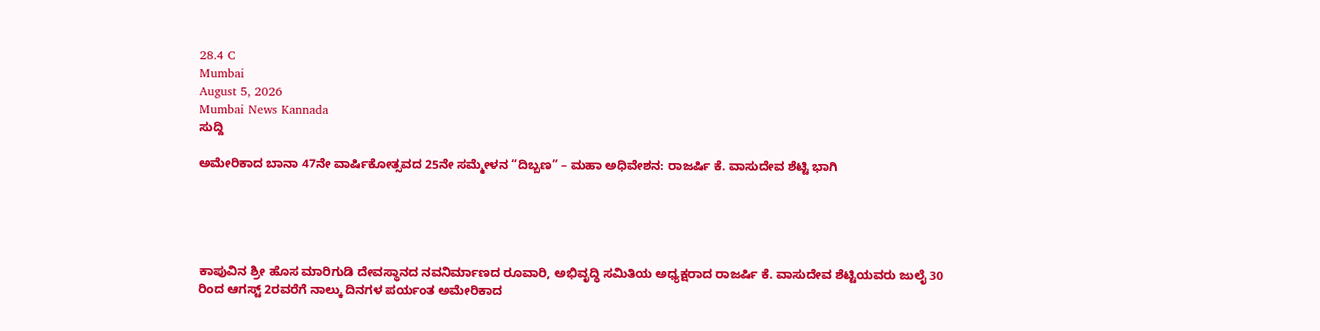28.4 C
Mumbai
August 5, 2026
Mumbai News Kannada
ಸುದ್ದಿ

ಅಮೇರಿಕಾದ ಬಾನಾ 47ನೇ ವಾರ್ಷಿಕೋತ್ಸವದ 25ನೇ ಸಮ್ಮೇಳನ “ದಿಬ್ಬಣ” – ಮಹಾ ಅಧಿವೇಶನ: ರಾಜರ್ಷಿ ಕೆ. ವಾಸುದೇವ ಶೆಟ್ಟಿ ಭಾಗಿ





ಕಾಪುವಿನ ಶ್ರೀ ಹೊಸ ಮಾರಿಗುಡಿ ದೇವಸ್ಥಾನದ ನವನಿರ್ಮಾಣದ ರೂವಾರಿ, ಅಭಿವೃದ್ಧಿ ಸಮಿತಿಯ ಅಧ್ಯಕ್ಷರಾದ ರಾಜರ್ಷಿ ಕೆ. ವಾಸುದೇವ ಶೆಟ್ಟಿಯವರು ಜುಲೈ 30 ರಿಂದ ಆಗಸ್ಟ್ 2ರವರೆಗೆ ನಾಲ್ಕು ದಿನಗಳ ಪರ್ಯಂತ ಅಮೇರಿಕಾದ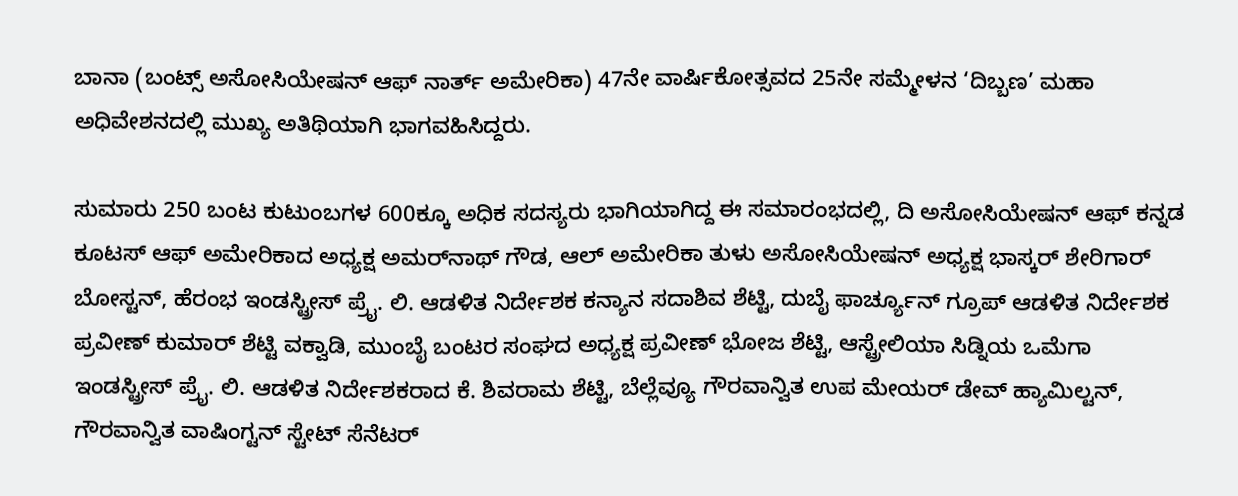ಬಾನಾ (ಬಂಟ್ಸ್ ಅಸೋಸಿಯೇಷನ್ ಆಫ್ ನಾರ್ತ್ ಅಮೇರಿಕಾ) 47ನೇ ವಾರ್ಷಿಕೋತ್ಸವದ 25ನೇ ಸಮ್ಮೇಳನ ‘ದಿಬ್ಬಣ’ ಮಹಾ ಅಧಿವೇಶನದಲ್ಲಿ ಮುಖ್ಯ ಅತಿಥಿಯಾಗಿ ಭಾಗವಹಿಸಿದ್ದರು.

ಸುಮಾರು 250 ಬಂಟ ಕುಟುಂಬಗಳ 600ಕ್ಕೂ ಅಧಿಕ ಸದಸ್ಯರು ಭಾಗಿಯಾಗಿದ್ದ ಈ ಸಮಾರಂಭದಲ್ಲಿ, ದಿ ಅಸೋಸಿಯೇಷನ್ ಆಫ್ ಕನ್ನಡ ಕೂಟಸ್ ಆಫ್ ಅಮೇರಿಕಾದ ಅಧ್ಯಕ್ಷ ಅಮರ್‌ನಾಥ್ ಗೌಡ, ಆಲ್ ಅಮೇರಿಕಾ ತುಳು ಅಸೋಸಿಯೇಷನ್ ಅಧ್ಯಕ್ಷ ಭಾಸ್ಕರ್ ಶೇರಿಗಾರ್ ಬೋಸ್ಟನ್, ಹೆರಂಭ ಇಂಡಸ್ಟ್ರೀಸ್ ಪ್ರೈ. ಲಿ. ಆಡಳಿತ ನಿರ್ದೇಶಕ ಕನ್ಯಾನ ಸದಾಶಿವ ಶೆಟ್ಟಿ, ದುಬೈ ಫಾರ್ಚ್ಯೂನ್ ಗ್ರೂಪ್ ಆಡಳಿತ ನಿರ್ದೇಶಕ ಪ್ರವೀಣ್ ಕುಮಾರ್ ಶೆಟ್ಟಿ ವಕ್ವಾಡಿ, ಮುಂಬೈ ಬಂಟರ ಸಂಘದ ಅಧ್ಯಕ್ಷ ಪ್ರವೀಣ್ ಭೋಜ ಶೆಟ್ಟಿ, ಆಸ್ಟ್ರೇಲಿಯಾ ಸಿಡ್ನಿಯ ಒಮೆಗಾ ಇಂಡಸ್ಟ್ರೀಸ್ ಪ್ರೈ. ಲಿ. ಆಡಳಿತ ನಿರ್ದೇಶಕರಾದ ಕೆ. ಶಿವರಾಮ ಶೆಟ್ಟಿ, ಬೆಲ್ಲೆವ್ಯೂ ಗೌರವಾನ್ವಿತ ಉಪ ಮೇಯರ್ ಡೇವ್ ಹ್ಯಾಮಿಲ್ಟನ್, ಗೌರವಾನ್ವಿತ ವಾಷಿಂಗ್ಟನ್ ಸ್ಟೇಟ್ ಸೆನೆಟರ್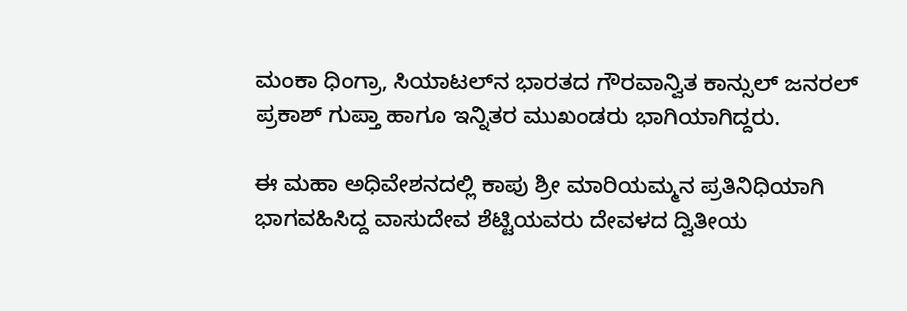ಮಂಕಾ ಧಿಂಗ್ರಾ, ಸಿಯಾಟಲ್‌ನ ಭಾರತದ ಗೌರವಾನ್ವಿತ ಕಾನ್ಸುಲ್ ಜನರಲ್ ಪ್ರಕಾಶ್ ಗುಪ್ತಾ ಹಾಗೂ ಇನ್ನಿತರ ಮುಖಂಡರು ಭಾಗಿಯಾಗಿದ್ದರು.

ಈ ಮಹಾ ಅಧಿವೇಶನದಲ್ಲಿ ಕಾಪು ಶ್ರೀ ಮಾರಿಯಮ್ಮನ ಪ್ರತಿನಿಧಿಯಾಗಿ ಭಾಗವಹಿಸಿದ್ದ ವಾಸುದೇವ ಶೆಟ್ಟಿಯವರು ದೇವಳದ ದ್ವಿತೀಯ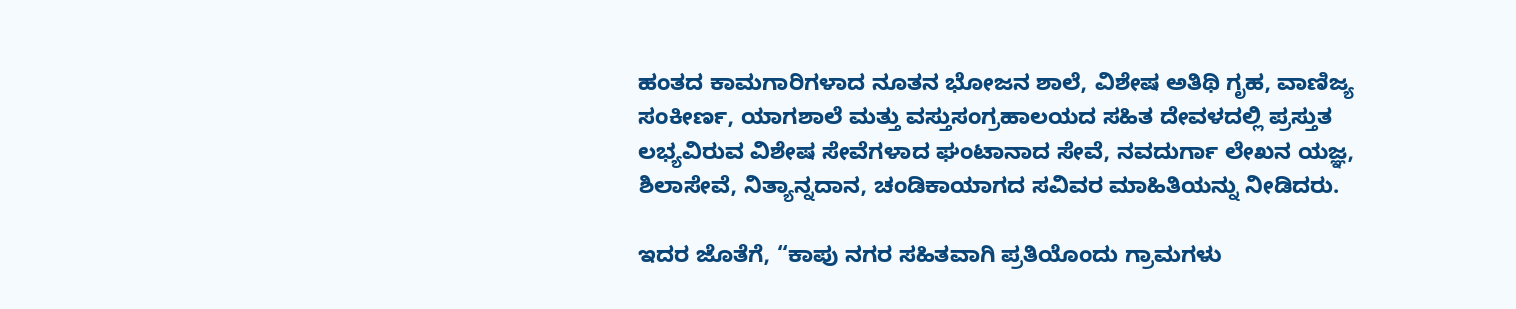ಹಂತದ ಕಾಮಗಾರಿಗಳಾದ ನೂತನ ಭೋಜನ ಶಾಲೆ, ವಿಶೇಷ ಅತಿಥಿ ಗೃಹ, ವಾಣಿಜ್ಯ ಸಂಕೀರ್ಣ, ಯಾಗಶಾಲೆ ಮತ್ತು ವಸ್ತುಸಂಗ್ರಹಾಲಯದ ಸಹಿತ ದೇವಳದಲ್ಲಿ ಪ್ರಸ್ತುತ ಲಭ್ಯವಿರುವ ವಿಶೇಷ ಸೇವೆಗಳಾದ ಘಂಟಾನಾದ ಸೇವೆ, ನವದುರ್ಗಾ ಲೇಖನ ಯಜ್ಞ, ಶಿಲಾಸೇವೆ, ನಿತ್ಯಾನ್ನದಾನ, ಚಂಡಿಕಾಯಾಗದ ಸವಿವರ ಮಾಹಿತಿಯನ್ನು ನೀಡಿದರು.

ಇದರ ಜೊತೆಗೆ, “ಕಾಪು ನಗರ ಸಹಿತವಾಗಿ ಪ್ರತಿಯೊಂದು ಗ್ರಾಮಗಳು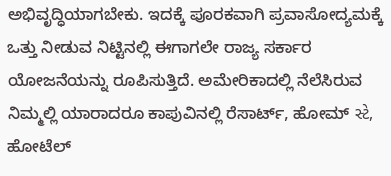ಅಭಿವೃದ್ಧಿಯಾಗಬೇಕು. ಇದಕ್ಕೆ ಪೂರಕವಾಗಿ ಪ್ರವಾಸೋದ್ಯಮಕ್ಕೆ ಒತ್ತು ನೀಡುವ ನಿಟ್ಟಿನಲ್ಲಿ ಈಗಾಗಲೇ ರಾಜ್ಯ ಸರ್ಕಾರ ಯೋಜನೆಯನ್ನು ರೂಪಿಸುತ್ತಿದೆ. ಅಮೇರಿಕಾದಲ್ಲಿ ನೆಲೆಸಿರುವ ನಿಮ್ಮಲ್ಲಿ ಯಾರಾದರೂ ಕಾಪುವಿನಲ್ಲಿ ರೆಸಾರ್ಟ್, ಹೋಮ್ સ્ટે, ಹೋಟೆಲ್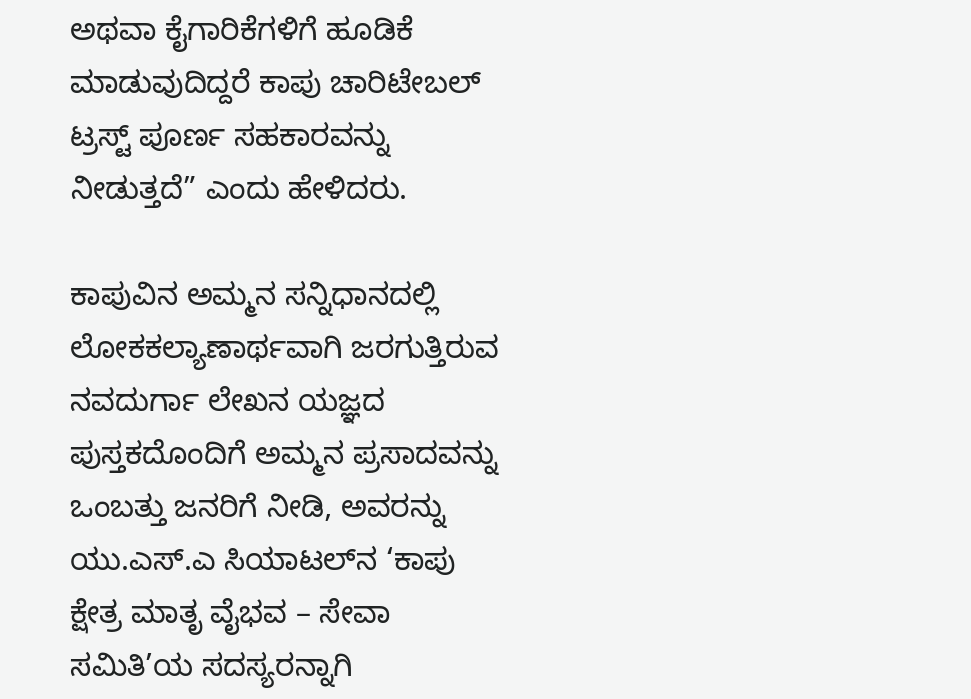ಅಥವಾ ಕೈಗಾರಿಕೆಗಳಿಗೆ ಹೂಡಿಕೆ ಮಾಡುವುದಿದ್ದರೆ ಕಾಪು ಚಾರಿಟೇಬಲ್ ಟ್ರಸ್ಟ್ ಪೂರ್ಣ ಸಹಕಾರವನ್ನು ನೀಡುತ್ತದೆ” ಎಂದು ಹೇಳಿದರು.

ಕಾಪುವಿನ ಅಮ್ಮನ ಸನ್ನಿಧಾನದಲ್ಲಿ ಲೋಕಕಲ್ಯಾಣಾರ್ಥವಾಗಿ ಜರಗುತ್ತಿರುವ ನವದುರ್ಗಾ ಲೇಖನ ಯಜ್ಞದ ಪುಸ್ತಕದೊಂದಿಗೆ ಅಮ್ಮನ ಪ್ರಸಾದವನ್ನು ಒಂಬತ್ತು ಜನರಿಗೆ ನೀಡಿ, ಅವರನ್ನು ಯು.ಎಸ್.ಎ ಸಿಯಾಟಲ್‌ನ ‘ಕಾಪು ಕ್ಷೇತ್ರ ಮಾತೃ ವೈಭವ – ಸೇವಾ ಸಮಿತಿ’ಯ ಸದಸ್ಯರನ್ನಾಗಿ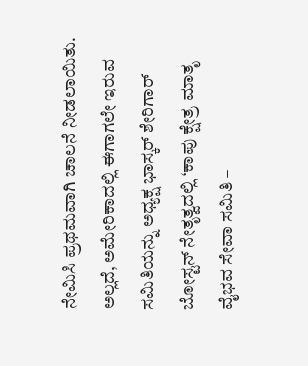ನೇಮಿಸಿ ಪ್ರಥಮವಾಗಿ ಚಾಲನೆ ನೀಡಲಾಯಿತು. ಅಲ್ಲದೆ, ಅಮೇರಿಕಾದಲ್ಲಿ ಈಗಾಗಲೇ ಇರುವ ಸಮಿತಿಯನ್ನು ಅಧ್ಯಕ್ಷ ಭಾಸ್ಕರ್ ಶೇರಿಗಾರ್ ಬೋಸ್ಟನ್ ನೇತೃತ್ವದಲ್ಲಿ ‘ಕಾಪು ಕ್ಷೇತ್ರ ಮಾತೃ ವೈಭವ ಸೇವಾ ಸಮಿತಿ –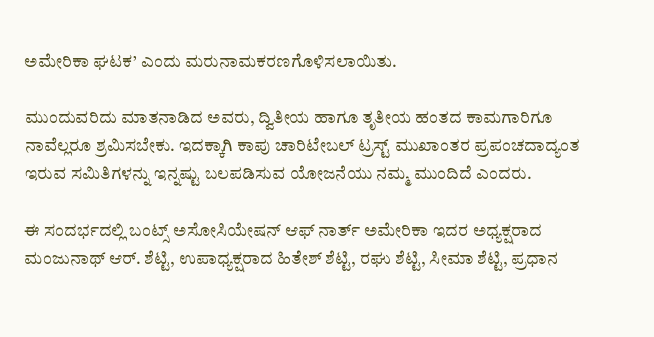ಅಮೇರಿಕಾ ಘಟಕ’ ಎಂದು ಮರುನಾಮಕರಣಗೊಳಿಸಲಾಯಿತು.

ಮುಂದುವರಿದು ಮಾತನಾಡಿದ ಅವರು, ದ್ವಿತೀಯ ಹಾಗೂ ತೃತೀಯ ಹಂತದ ಕಾಮಗಾರಿಗೂ ನಾವೆಲ್ಲರೂ ಶ್ರಮಿಸಬೇಕು. ಇದಕ್ಕಾಗಿ ಕಾಪು ಚಾರಿಟೇಬಲ್ ಟ್ರಸ್ಟ್ ಮುಖಾಂತರ ಪ್ರಪಂಚದಾದ್ಯಂತ ಇರುವ ಸಮಿತಿಗಳನ್ನು ಇನ್ನಷ್ಟು ಬಲಪಡಿಸುವ ಯೋಜನೆಯು ನಮ್ಮ ಮುಂದಿದೆ ಎಂದರು.

ಈ ಸಂದರ್ಭದಲ್ಲಿ ಬಂಟ್ಸ್ ಅಸೋಸಿಯೇಷನ್ ಆಫ್ ನಾರ್ತ್ ಅಮೇರಿಕಾ ಇದರ ಅಧ್ಯಕ್ಷರಾದ ಮಂಜುನಾಥ್ ಆರ್. ಶೆಟ್ಟಿ, ಉಪಾಧ್ಯಕ್ಷರಾದ ಹಿತೇಶ್ ಶೆಟ್ಟಿ, ರಘು ಶೆಟ್ಟಿ, ಸೀಮಾ ಶೆಟ್ಟಿ, ಪ್ರಧಾನ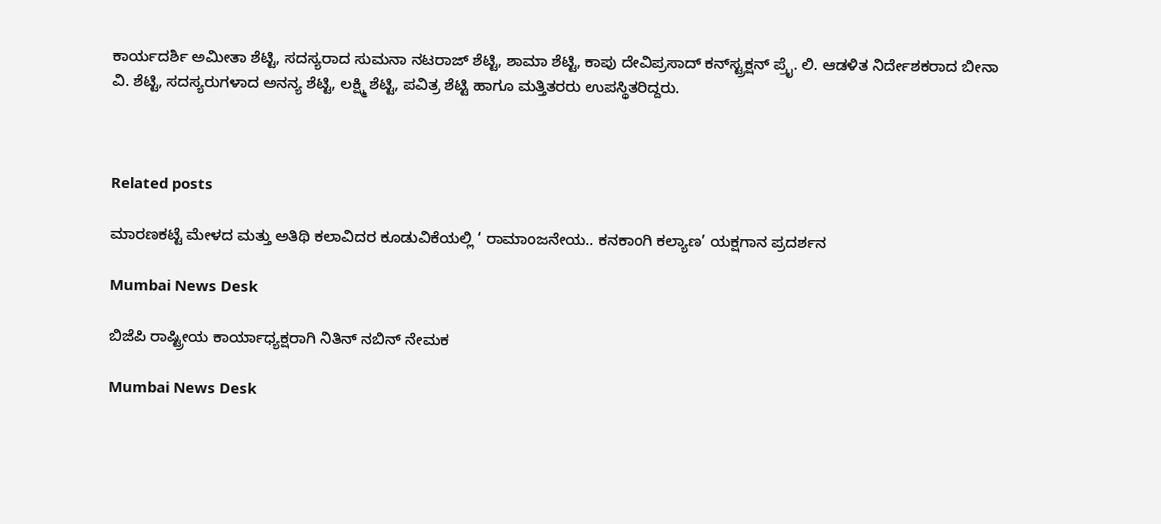ಕಾರ್ಯದರ್ಶಿ ಅಮೀತಾ ಶೆಟ್ಟಿ, ಸದಸ್ಯರಾದ ಸುಮನಾ ನಟರಾಜ್ ಶೆಟ್ಟಿ, ಶಾಮಾ ಶೆಟ್ಟಿ, ಕಾಪು ದೇವಿಪ್ರಸಾದ್ ಕನ್‌ಸ್ಟ್ರಕ್ಷನ್ ಪ್ರೈ. ಲಿ. ಆಡಳಿತ ನಿರ್ದೇಶಕರಾದ ಬೀನಾ ವಿ. ಶೆಟ್ಟಿ, ಸದಸ್ಯರುಗಳಾದ ಅನನ್ಯ ಶೆಟ್ಟಿ, ಲಕ್ಷ್ಮಿ ಶೆಟ್ಟಿ, ಪವಿತ್ರ ಶೆಟ್ಟಿ ಹಾಗೂ ಮತ್ತಿತರರು ಉಪಸ್ಥಿತರಿದ್ದರು.



Related posts

ಮಾರಣಕಟ್ಟೆ ಮೇಳದ ಮತ್ತು ಅತಿಥಿ ಕಲಾವಿದರ ಕೂಡುವಿಕೆಯಲ್ಲಿ ‘ ರಾಮಾಂಜನೇಯ.. ಕನಕಾಂಗಿ ಕಲ್ಯಾಣ’ ಯಕ್ಷಗಾನ ಪ್ರದರ್ಶನ

Mumbai News Desk

ಬಿಜೆಪಿ ರಾಷ್ಟ್ರೀಯ ಕಾರ್ಯಾಧ್ಯಕ್ಷರಾಗಿ ನಿತಿನ್ ನಬಿನ್ ನೇಮಕ

Mumbai News Desk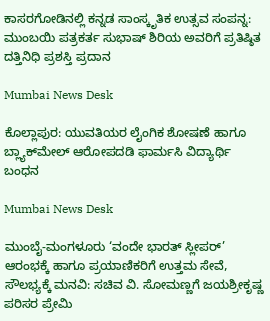ಕಾಸರಗೋಡಿನಲ್ಲಿ ಕನ್ನಡ ಸಾಂಸ್ಕೃತಿಕ ಉತ್ಸವ ಸಂಪನ್ನ: ಮುಂಬಯಿ ಪತ್ರಕರ್ತ ಸುಭಾಷ್ ಶಿರಿಯ ಅವರಿಗೆ ಪ್ರತಿಷ್ಠಿತ ದತ್ತಿನಿಧಿ ಪ್ರಶಸ್ತಿ ಪ್ರದಾನ

Mumbai News Desk

ಕೊಲ್ಲಾಪುರ: ಯುವತಿಯರ ಲೈಂಗಿಕ ಶೋಷಣೆ ಹಾಗೂ ಬ್ಲ್ಯಾಕ್‌ಮೇಲ್ ಆರೋಪದಡಿ ಫಾರ್ಮಸಿ ವಿದ್ಯಾರ್ಥಿ ಬಂಧನ

Mumbai News Desk

ಮುಂಬೈ-ಮಂಗಳೂರು ‘ವಂದೇ ಭಾರತ್ ಸ್ಲೀಪರ್’ ಆರಂಭಕ್ಕೆ ಹಾಗೂ ಪ್ರಯಾಣಿಕರಿಗೆ ಉತ್ತಮ ಸೇವೆ, ಸೌಲಭ್ಯಕ್ಕೆ ಮನವಿ: ಸಚಿವ ವಿ. ಸೋಮಣ್ಣಗೆ ಜಯಶ್ರೀಕೃಷ್ಣ ಪರಿಸರ ಪ್ರೇಮಿ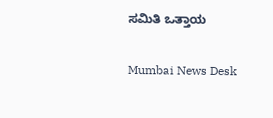ಸಮಿತಿ ಒತ್ತಾಯ

Mumbai News Desk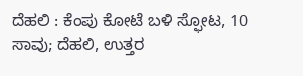ದೆಹಲಿ : ಕೆಂಪು ಕೋಟೆ ಬಳಿ ಸ್ಫೋಟ, 10 ಸಾವು; ದೆಹಲಿ, ಉತ್ತರ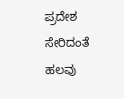ಪ್ರದೇಶ ಸೇರಿದಂತೆ ಹಲವು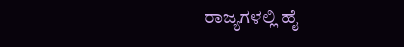ರಾಜ್ಯಗಳಲ್ಲಿ ಹೈ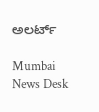ಅಲರ್ಟ್

Mumbai News Desk